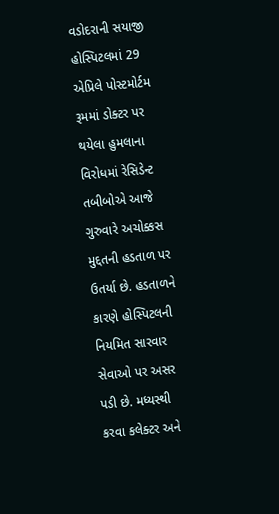વડોદરાની સયાજી હોસ્પિટલમાં 29 એપ્રિલે પોસ્ટમોર્ટમ રૂમમાં ડોક્ટર પર થયેલા હુમલાના વિરોધમાં રેસિડેન્ટ તબીબોએ આજે ગુરુવારે અચોક્કસ મુદ્દતની હડતાળ પર ઉતર્યા છે. હડતાળને કારણે હોસ્પિટલની નિયમિત સારવાર સેવાઓ પર અસર પડી છે. મધ્યસ્થી કરવા કલેક્ટર અને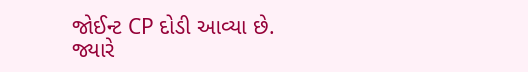જોઈન્ટ CP દોડી આવ્યા છે.
જ્યારે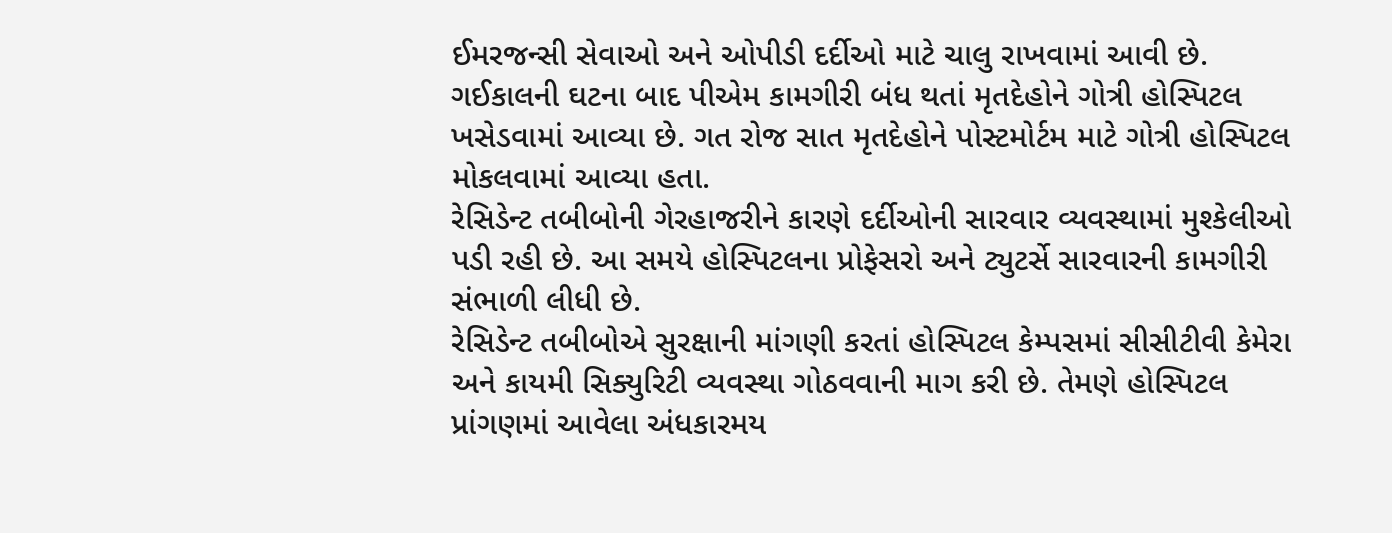ઈમરજન્સી સેવાઓ અને ઓપીડી દર્દીઓ માટે ચાલુ રાખવામાં આવી છે. ગઈકાલની ઘટના બાદ પીએમ કામગીરી બંધ થતાં મૃતદેહોને ગોત્રી હોસ્પિટલ ખસેડવામાં આવ્યા છે. ગત રોજ સાત મૃતદેહોને પોસ્ટમોર્ટમ માટે ગોત્રી હોસ્પિટલ મોકલવામાં આવ્યા હતા.
રેસિડેન્ટ તબીબોની ગેરહાજરીને કારણે દર્દીઓની સારવાર વ્યવસ્થામાં મુશ્કેલીઓ પડી રહી છે. આ સમયે હોસ્પિટલના પ્રોફેસરો અને ટ્યુટર્સે સારવારની કામગીરી સંભાળી લીધી છે.
રેસિડેન્ટ તબીબોએ સુરક્ષાની માંગણી કરતાં હોસ્પિટલ કેમ્પસમાં સીસીટીવી કેમેરા અને કાયમી સિક્યુરિટી વ્યવસ્થા ગોઠવવાની માગ કરી છે. તેમણે હોસ્પિટલ પ્રાંગણમાં આવેલા અંધકારમય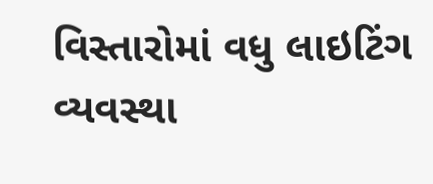વિસ્તારોમાં વધુ લાઇટિંગ વ્યવસ્થા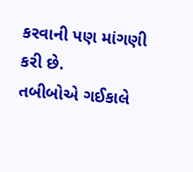કરવાની પણ માંગણી કરી છે.
તબીબોએ ગઈકાલે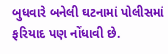બુધવારે બનેલી ઘટનામાં પોલીસમાં ફરિયાદ પણ નોંધાવી છે.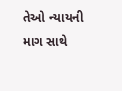તેઓ ન્યાયની માગ સાથે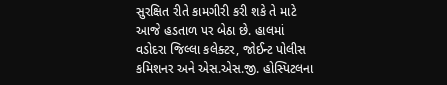સુરક્ષિત રીતે કામગીરી કરી શકે તે માટે આજે હડતાળ પર બેઠા છે. હાલમાં વડોદરા જિલ્લા કલેક્ટર, જોઈન્ટ પોલીસ કમિશનર અને એસ.એસ.જી. હોસ્પિટલના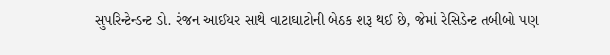સુપરિન્ટેન્ડન્ટ ડો. રંજન આઈયર સાથે વાટાઘાટોની બેઠક શરૂ થઈ છે, જેમાં રેસિડેન્ટ તબીબો પણ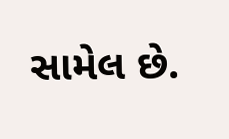સામેલ છે.